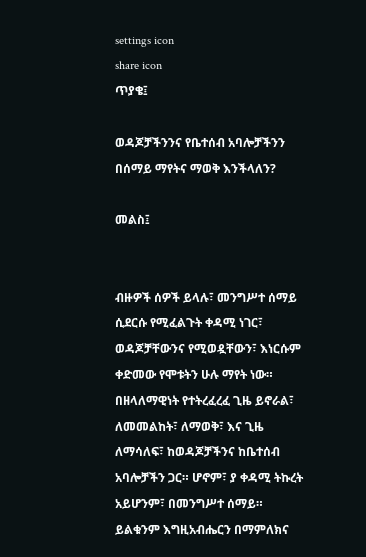settings icon
share icon
ጥያቄ፤

ወዳጆቻችንንና የቤተሰብ አባሎቻችንን በሰማይ ማየትና ማወቅ እንችላለን?

መልስ፤


ብዙዎች ሰዎች ይላሉ፣ መንግሥተ ሰማይ ሲደርሱ የሚፈልጉት ቀዳሚ ነገር፣ ወዳጆቻቸውንና የሚወዷቸውን፣ እነርሱም ቀድመው የሞቱትን ሁሉ ማየት ነው። በዘላለማዊነት የተትረፈረፈ ጊዜ ይኖራል፣ ለመመልከት፣ ለማወቅ፣ እና ጊዜ ለማሳለፍ፣ ከወዳጆቻችንና ከቤተሰብ አባሎቻችን ጋር። ሆኖም፣ ያ ቀዳሚ ትኩረት አይሆንም፣ በመንግሥተ ሰማይ። ይልቁንም እግዚአብሔርን በማምለክና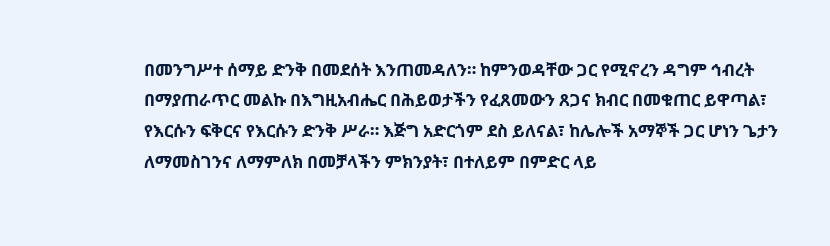በመንግሥተ ሰማይ ድንቅ በመደሰት እንጠመዳለን። ከምንወዳቸው ጋር የሚኖረን ዳግም ኅብረት በማያጠራጥር መልኩ በእግዚአብሔር በሕይወታችን የፈጸመውን ጸጋና ክብር በመቁጠር ይዋጣል፣ የእርሱን ፍቅርና የእርሱን ድንቅ ሥራ። እጅግ አድርጎም ደስ ይለናል፣ ከሌሎች አማኞች ጋር ሆነን ጌታን ለማመስገንና ለማምለክ በመቻላችን ምክንያት፣ በተለይም በምድር ላይ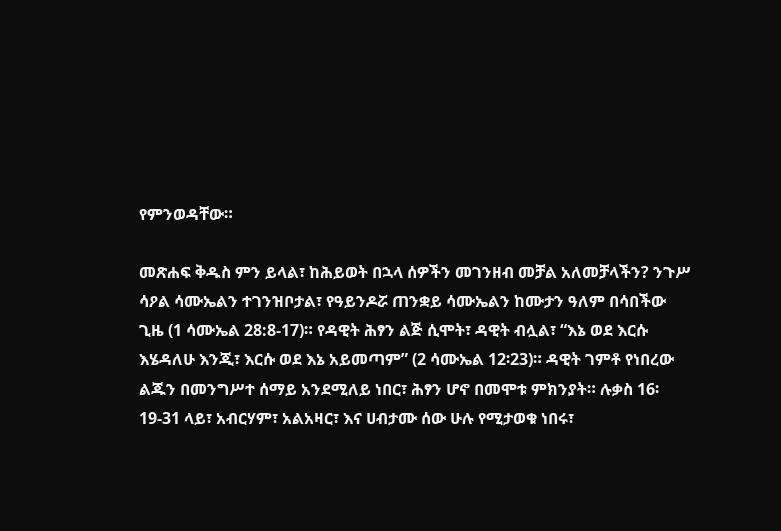የምንወዳቸው።

መጽሐፍ ቅዱስ ምን ይላል፣ ከሕይወት በኋላ ሰዎችን መገንዘብ መቻል አለመቻላችን? ንጉሥ ሳዖል ሳሙኤልን ተገንዝቦታል፣ የዓይንዶሯ ጠንቋይ ሳሙኤልን ከሙታን ዓለም በሳበችው ጊዜ (1 ሳሙኤል 28:8-17)። የዳዊት ሕፃን ልጅ ሲሞት፣ ዳዊት ብሏል፣ “እኔ ወደ እርሱ እሄዳለሁ እንጂ፣ እርሱ ወደ እኔ አይመጣም” (2 ሳሙኤል 12፡23)። ዳዊት ገምቶ የነበረው ልጁን በመንግሥተ ሰማይ አንደሚለይ ነበር፣ ሕፃን ሆኖ በመሞቱ ምክንያት። ሉቃስ 16፡19-31 ላይ፣ አብርሃም፣ አልአዛር፣ እና ሀብታሙ ሰው ሁሉ የሚታወቁ ነበሩ፣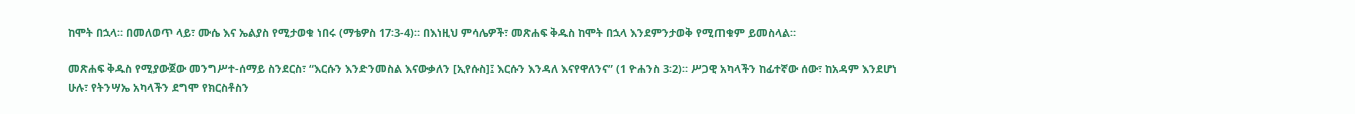ከሞት በኋላ። በመለወጥ ላይ፣ ሙሴ እና ኤልያስ የሚታወቁ ነበሩ (ማቴዎስ 17፡3-4)። በእነዚህ ምሳሌዎች፣ መጽሐፍ ቅዱስ ከሞት በኋላ እንደምንታወቅ የሚጠቁም ይመስላል።

መጽሐፍ ቅዱስ የሚያውጀው መንግሥተ-ሰማይ ስንደርስ፣ “እርሱን እንድንመስል እናውቃለን [ኢየሱስ]፤ እርሱን እንዳለ እናየዋለንና” (1 ዮሐንስ 3፡2)። ሥጋዊ አካላችን ከፊተኛው ሰው፣ ከአዳም እንደሆነ ሁሉ፣ የትንሣኤ አካላችን ደግሞ የክርስቶስን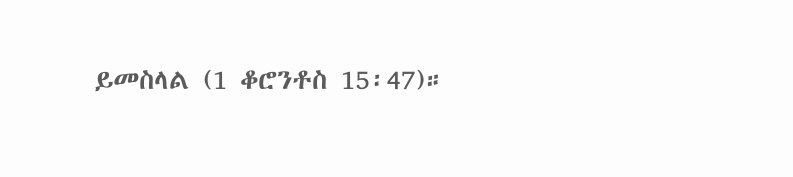ይመስላል (1 ቆሮንቶስ 15፡47)።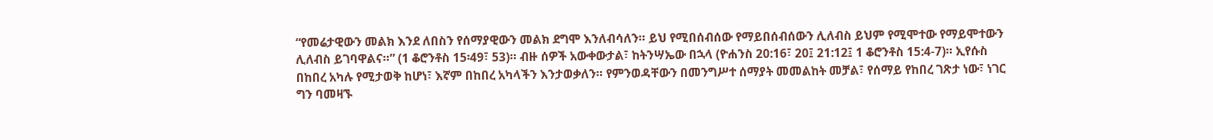“የመሬታዊውን መልክ እንደ ለበስን የሰማያዊውን መልክ ደግሞ እንለብሳለን። ይህ የሚበሰብሰው የማይበሰብሰውን ሊለብስ ይህም የሚሞተው የማይሞተውን ሊለብስ ይገባዋልና።” (1 ቆሮንቶስ 15፡49፣ 53)። ብዙ ሰዎች አውቀውታል፣ ከትንሣኤው በኋላ (ዮሐንስ 20:16፣ 20፤ 21:12፤ 1 ቆሮንቶስ 15:4-7)። ኢየሱስ በከበረ አካሉ የሚታወቅ ከሆነ፣ እኛም በከበረ አካላችን እንታወቃለን። የምንወዳቸውን በመንግሥተ ሰማያት መመልከት መቻል፣ የሰማይ የከበረ ገጽታ ነው፣ ነገር ግን ባመዛኙ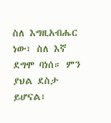ስለ እግዚአብሔር ነው፣ ስለ እኛ ደግሞ ባነሰ። ምን ያህል ደስታ ይሆናል፣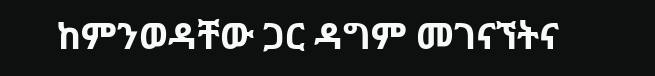ከምንወዳቸው ጋር ዳግም መገናኘትና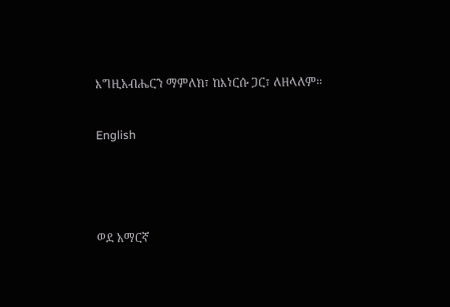እግዚአብሔርን ማምለክ፣ ከእነርሱ ጋር፣ ለዘላለም።

English



ወደ አማርኛ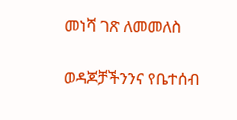መነሻ ገጽ ለመመለስ

ወዳጆቻችንንና የቤተሰብ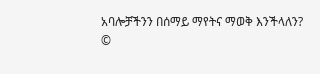አባሎቻችንን በሰማይ ማየትና ማወቅ እንችላለን?
©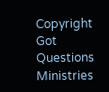Copyright Got Questions Ministries